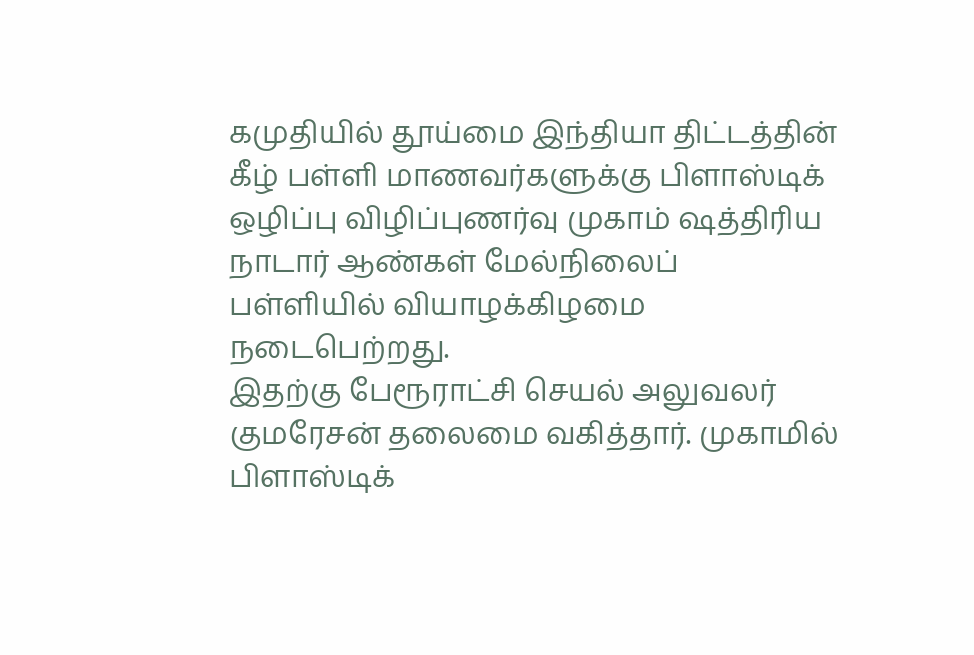கமுதியில் தூய்மை இந்தியா திட்டத்தின் கீழ் பள்ளி மாணவர்களுக்கு பிளாஸ்டிக் ஒழிப்பு விழிப்புணர்வு முகாம் ஷத்திரிய நாடார் ஆண்கள் மேல்நிலைப் பள்ளியில் வியாழக்கிழமை நடைபெற்றது.
இதற்கு பேரூராட்சி செயல் அலுவலர் குமரேசன் தலைமை வகித்தார். முகாமில் பிளாஸ்டிக்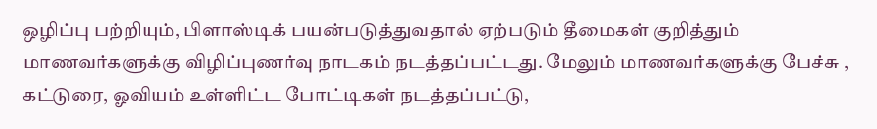ஒழிப்பு பற்றியும், பிளாஸ்டிக் பயன்படுத்துவதால் ஏற்படும் தீமைகள் குறித்தும் மாணவர்களுக்கு விழிப்புணர்வு நாடகம் நடத்தப்பட்டது. மேலும் மாணவர்களுக்கு பேச்சு , கட்டுரை, ஓவியம் உள்ளிட்ட போட்டிகள் நடத்தப்பட்டு,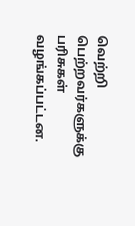வெற்றி பெற்றவர்களுக்கு பரிசுகள் வழங்கப்பட்டன.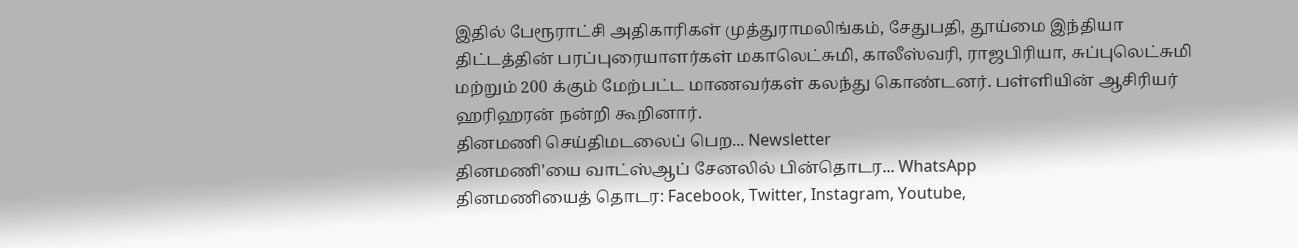இதில் பேரூராட்சி அதிகாரிகள் முத்துராமலிங்கம், சேதுபதி, தூய்மை இந்தியா திட்டத்தின் பரப்புரையாளர்கள் மகாலெட்சுமி, காலீஸ்வரி, ராஜபிரியா, சுப்புலெட்சுமி மற்றும் 200 க்கும் மேற்பட்ட மாணவர்கள் கலந்து கொண்டனர். பள்ளியின் ஆசிரியர் ஹரிஹரன் நன்றி கூறினார்.
தினமணி செய்திமடலைப் பெற... Newsletter
தினமணி'யை வாட்ஸ்ஆப் சேனலில் பின்தொடர... WhatsApp
தினமணியைத் தொடர: Facebook, Twitter, Instagram, Youtube,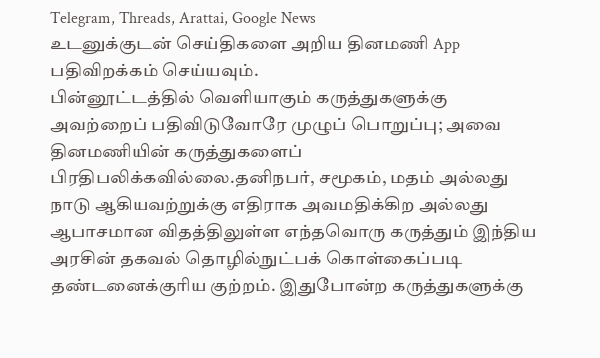Telegram, Threads, Arattai, Google News
உடனுக்குடன் செய்திகளை அறிய தினமணி App பதிவிறக்கம் செய்யவும்.
பின்னூட்டத்தில் வெளியாகும் கருத்துகளுக்கு அவற்றைப் பதிவிடுவோரே முழுப் பொறுப்பு; அவை தினமணியின் கருத்துகளைப் பிரதிபலிக்கவில்லை.தனிநபர், சமூகம், மதம் அல்லது நாடு ஆகியவற்றுக்கு எதிராக அவமதிக்கிற அல்லது ஆபாசமான விதத்திலுள்ள எந்தவொரு கருத்தும் இந்திய அரசின் தகவல் தொழில்நுட்பக் கொள்கைப்படி தண்டனைக்குரிய குற்றம். இதுபோன்ற கருத்துகளுக்கு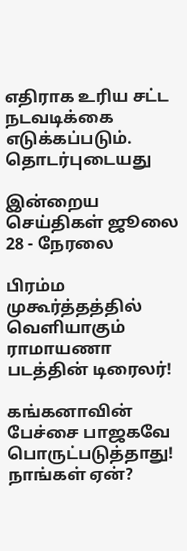எதிராக உரிய சட்ட நடவடிக்கை எடுக்கப்படும்.
தொடர்புடையது

இன்றைய செய்திகள் ஜூலை 28 - நேரலை

பிரம்ம முகூர்த்தத்தில் வெளியாகும் ராமாயணா படத்தின் டிரைலர்!

கங்கனாவின் பேச்சை பாஜகவே பொருட்படுத்தாது! நாங்கள் ஏன்?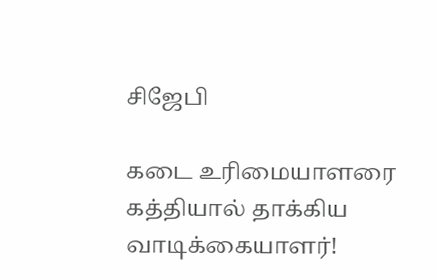சிஜேபி

கடை உரிமையாளரை கத்தியால் தாக்கிய வாடிக்கையாளர்!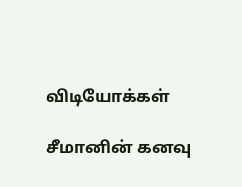விடியோக்கள்

சீமானின் கனவு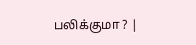பலிக்குமா ? |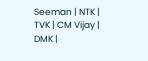Seeman | NTK | TVK | CM Vijay | DMK |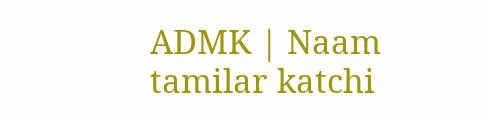ADMK | Naam tamilar katchi